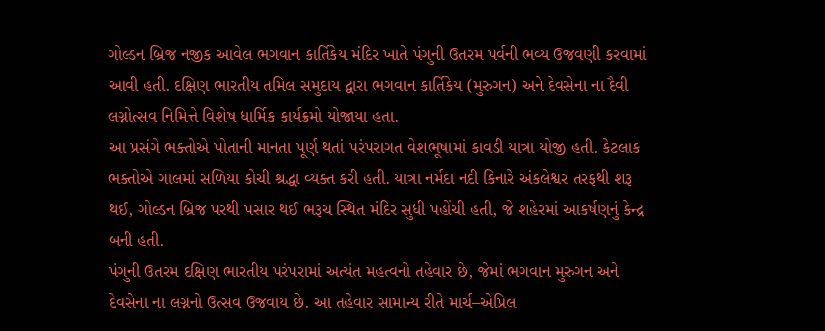ગોલ્ડન બ્રિજ નજીક આવેલ ભગવાન કાર્તિકેય મંદિર ખાતે પંગુની ઉતરમ પર્વની ભવ્ય ઉજવણી કરવામાં આવી હતી. દક્ષિણ ભારતીય તમિલ સમુદાય દ્વારા ભગવાન કાર્તિકેય (મુરુગન) અને દેવસેના ના દૈવી લગ્નોત્સવ નિમિત્તે વિશેષ ધાર્મિક કાર્યક્રમો યોજાયા હતા.
આ પ્રસંગે ભક્તોએ પોતાની માનતા પૂર્ણ થતાં પરંપરાગત વેશભૂષામાં કાવડી યાત્રા યોજી હતી. કેટલાક ભક્તોએ ગાલમાં સળિયા કોચી શ્રદ્ધા વ્યક્ત કરી હતી. યાત્રા નર્મદા નદી કિનારે અંકલેશ્વર તરફથી શરૂ થઈ, ગોલ્ડન બ્રિજ પરથી પસાર થઈ ભરૂચ સ્થિત મંદિર સુધી પહોંચી હતી, જે શહેરમાં આકર્ષણનું કેન્દ્ર બની હતી.
પંગુની ઉતરમ દક્ષિણ ભારતીય પરંપરામાં અત્યંત મહત્વનો તહેવાર છે, જેમાં ભગવાન મુરુગન અને દેવસેના ના લગ્નનો ઉત્સવ ઉજવાય છે. આ તહેવાર સામાન્ય રીતે માર્ચ–એપ્રિલ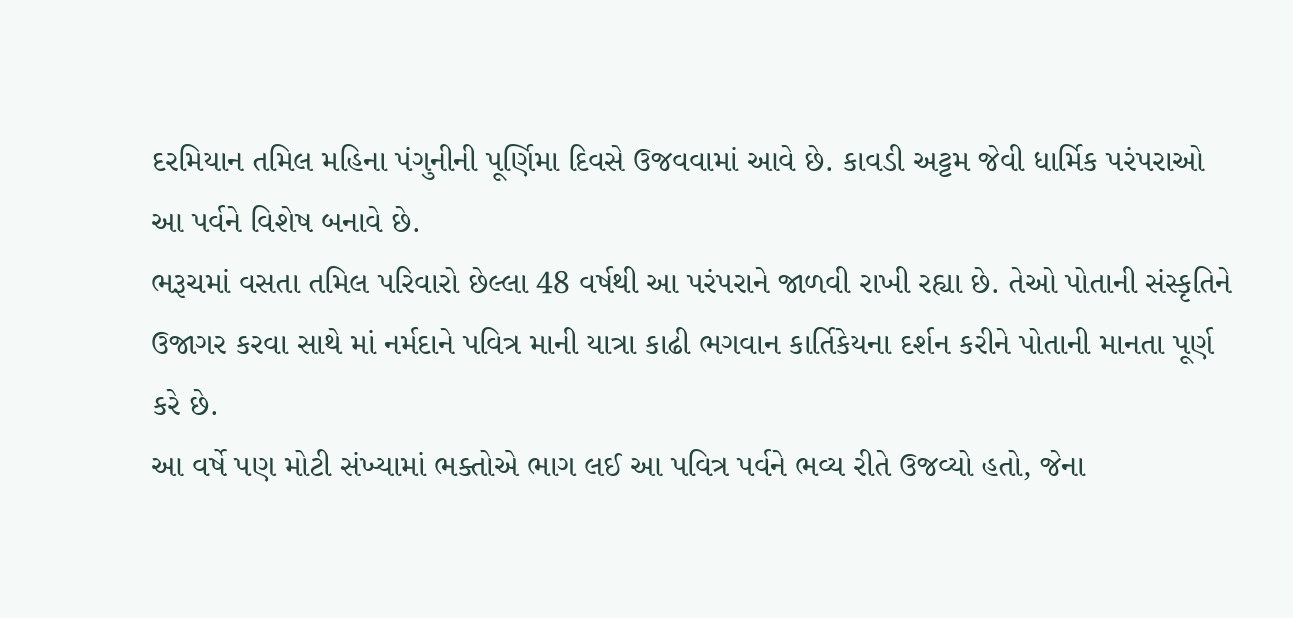દરમિયાન તમિલ મહિના પંગુનીની પૂર્ણિમા દિવસે ઉજવવામાં આવે છે. કાવડી અટ્ટમ જેવી ધાર્મિક પરંપરાઓ આ પર્વને વિશેષ બનાવે છે.
ભરૂચમાં વસતા તમિલ પરિવારો છેલ્લા 48 વર્ષથી આ પરંપરાને જાળવી રાખી રહ્યા છે. તેઓ પોતાની સંસ્કૃતિને ઉજાગર કરવા સાથે માં નર્મદાને પવિત્ર માની યાત્રા કાઢી ભગવાન કાર્તિકેયના દર્શન કરીને પોતાની માનતા પૂર્ણ કરે છે.
આ વર્ષે પણ મોટી સંખ્યામાં ભક્તોએ ભાગ લઈ આ પવિત્ર પર્વને ભવ્ય રીતે ઉજવ્યો હતો, જેના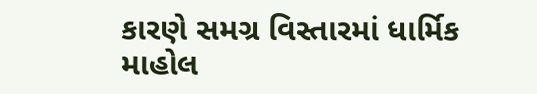કારણે સમગ્ર વિસ્તારમાં ધાર્મિક માહોલ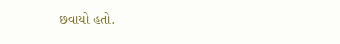છવાયો હતો.